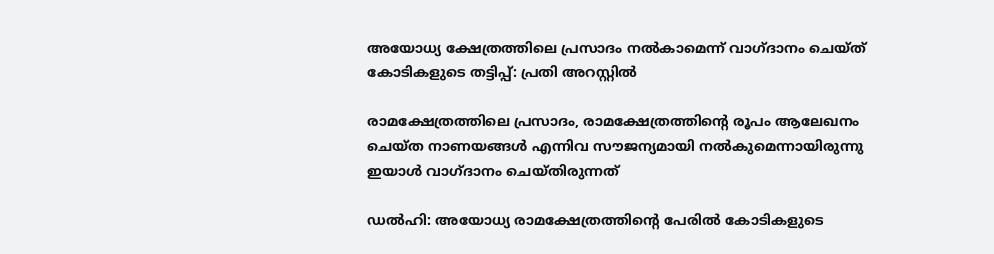അയോധ്യ ക്ഷേത്രത്തിലെ പ്രസാദം നല്‍കാമെന്ന് വാഗ്ദാനം ചെയ്ത് കോടികളുടെ തട്ടിപ്പ്: പ്രതി അറസ്റ്റില്‍

രാമക്ഷേത്രത്തിലെ പ്രസാദം, രാമക്ഷേത്രത്തിന്റെ രൂപം ആലേഖനം ചെയ്ത നാണയങ്ങള്‍ എന്നിവ സൗജന്യമായി നല്‍കുമെന്നായിരുന്നു ഇയാൾ വാഗ്ദാനം ചെയ്തിരുന്നത്

ഡല്‍ഹി: അയോധ്യ രാമക്ഷേത്രത്തിന്റെ പേരില്‍ കോടികളുടെ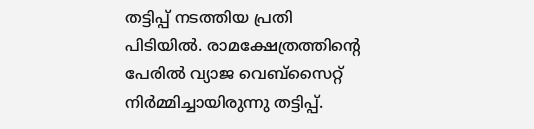തട്ടിപ്പ് നടത്തിയ പ്രതി പിടിയില്‍. രാമക്ഷേത്രത്തിന്റെ പേരില്‍ വ്യാജ വെബ്‌സൈറ്റ് നിര്‍മ്മിച്ചായിരുന്നു തട്ടിപ്പ്.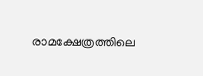രാമക്ഷേത്രത്തിലെ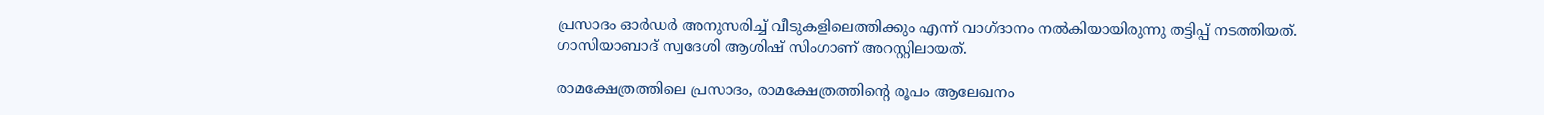പ്രസാദം ഓര്‍ഡര്‍ അനുസരിച്ച് വീടുകളിലെത്തിക്കും എന്ന് വാഗ്ദാനം നല്‍കിയായിരുന്നു തട്ടിപ്പ് നടത്തിയത്. ഗാസിയാബാദ് സ്വദേശി ആശിഷ് സിംഗാണ് അറസ്റ്റിലായത്.

രാമക്ഷേത്രത്തിലെ പ്രസാദം, രാമക്ഷേത്രത്തിന്റെ രൂപം ആലേഖനം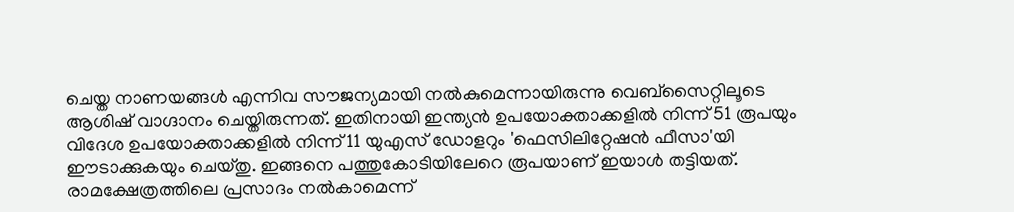ചെയ്ത നാണയങ്ങള്‍ എന്നിവ സൗജന്യമായി നല്‍കുമെന്നായിരുന്നു വെബ്‌സൈറ്റിലൂടെ ആശിഷ് വാഗ്ദാനം ചെയ്തിരുന്നത്. ഇതിനായി ഇന്ത്യന്‍ ഉപയോക്താക്കളില്‍ നിന്ന് 51 രൂപയും വിദേശ ഉപയോക്താക്കളില്‍ നിന്ന് 11 യുഎസ് ഡോളറും 'ഫെസിലിറ്റേഷന്‍ ഫീസാ'യി ഈടാക്കുകയും ചെയ്തു. ഇങ്ങനെ പത്തുകോടിയിലേറെ രൂപയാണ് ഇയാള്‍ തട്ടിയത്. രാമക്ഷേത്രത്തിലെ പ്രസാദം നല്‍കാമെന്ന്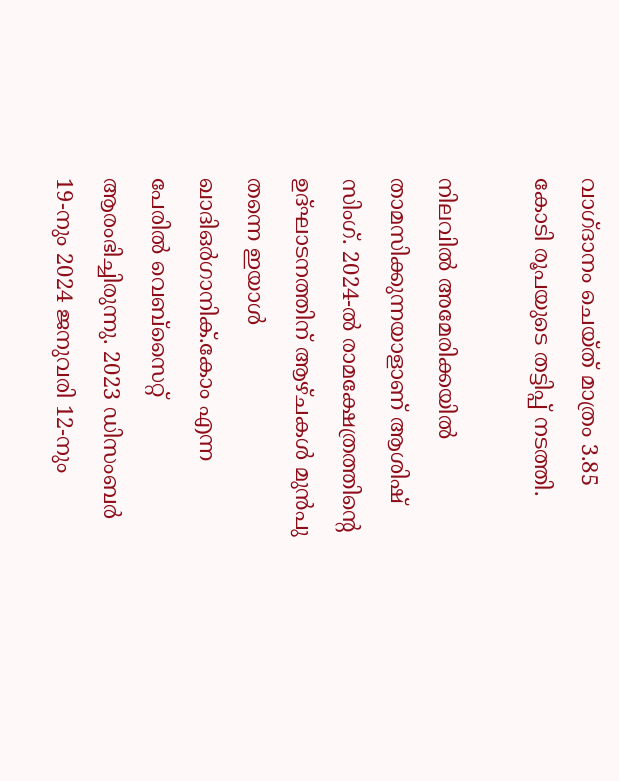വാഗ്ദാനം ചെയ്ത് മാത്രം 3.85 കോടി രൂപയുടെ തട്ടിപ്പ് നടത്തി.

നിലവില്‍ അമേരിക്കയില്‍ താമസിക്കുന്നയാളാണ് ആശിഷ് സിംഗ്. 2024-ല്‍ രാമക്ഷേത്രത്തിന്റെ ഉദ്ഘാടനത്തിന് ആഴ്ചകൾ മുൻപു തന്നെ ഇയാള്‍ ഖാദിഒര്‍ഗാനിക്.കോം എന്ന പേരില്‍ വെബ്‌സൈറ്റ് ആരംഭിച്ചിരുന്നു. 2023 ഡിസംബര്‍ 19-നും 2024 ജനുവരി 12-നും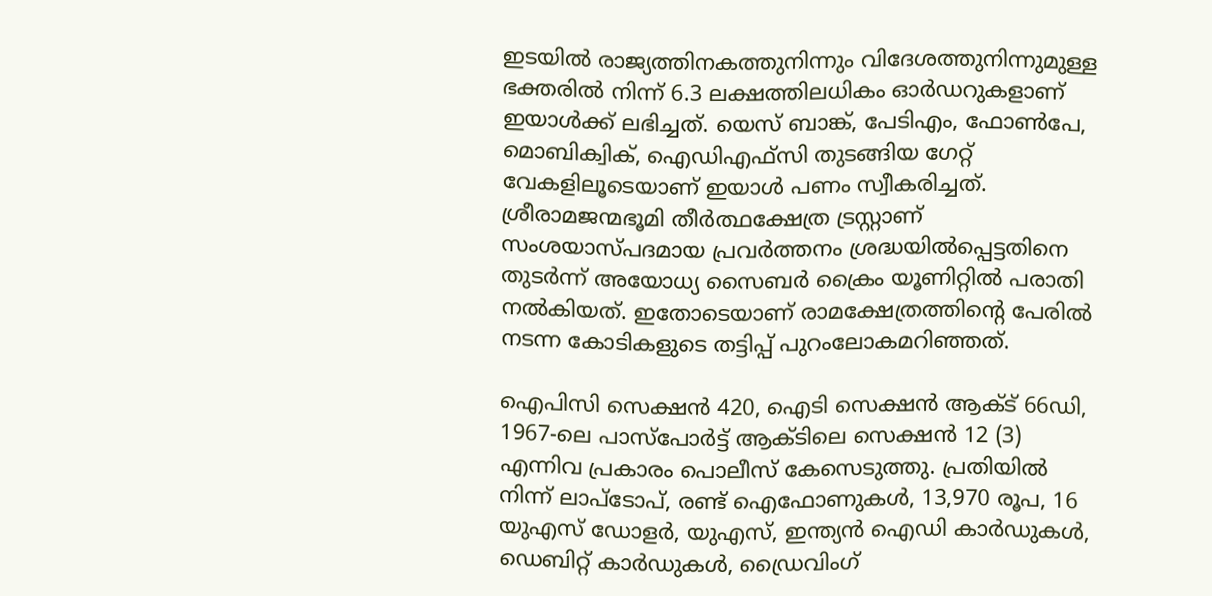ഇടയില്‍ രാജ്യത്തിനകത്തുനിന്നും വിദേശത്തുനിന്നുമുള്ള ഭക്തരില്‍ നിന്ന് 6.3 ലക്ഷത്തിലധികം ഓര്‍ഡറുകളാണ് ഇയാള്‍ക്ക് ലഭിച്ചത്. യെസ് ബാങ്ക്, പേടിഎം, ഫോണ്‍പേ, മൊബിക്വിക്, ഐഡിഎഫ്‌സി തുടങ്ങിയ ഗേറ്റ് വേകളിലൂടെയാണ് ഇയാള്‍ പണം സ്വീകരിച്ചത്. ശ്രീരാമജന്മഭൂമി തീര്‍ത്ഥക്ഷേത്ര ട്രസ്റ്റാണ് സംശയാസ്പദമായ പ്രവര്‍ത്തനം ശ്രദ്ധയില്‍പ്പെട്ടതിനെ തുടര്‍ന്ന് അയോധ്യ സൈബര്‍ ക്രൈം യൂണിറ്റില്‍ പരാതി നല്‍കിയത്. ഇതോടെയാണ് രാമക്ഷേത്രത്തിന്റെ പേരില്‍ നടന്ന കോടികളുടെ തട്ടിപ്പ് പുറംലോകമറിഞ്ഞത്.

ഐപിസി സെക്ഷന്‍ 420, ഐടി സെക്ഷന്‍ ആക്ട് 66ഡി, 1967-ലെ പാസ്‌പോര്‍ട്ട് ആക്ടിലെ സെക്ഷന്‍ 12 (3) എന്നിവ പ്രകാരം പൊലീസ് കേസെടുത്തു. പ്രതിയില്‍ നിന്ന് ലാപ്‌ടോപ്, രണ്ട് ഐഫോണുകള്‍, 13,970 രൂപ, 16 യുഎസ് ഡോളര്‍, യുഎസ്, ഇന്ത്യന്‍ ഐഡി കാര്‍ഡുകള്‍, ഡെബിറ്റ് കാര്‍ഡുകള്‍, ഡ്രൈവിംഗ്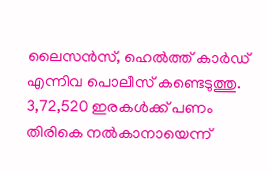ലൈസന്‍സ്, ഹെല്‍ത്ത് കാര്‍ഡ് എന്നിവ പൊലീസ് കണ്ടെടുത്തു. 3,72,520 ഇരകള്‍ക്ക് പണം തിരികെ നല്‍കാനായെന്ന്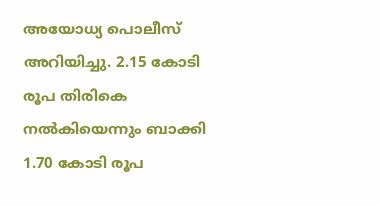അയോധ്യ പൊലീസ് അറിയിച്ചു. 2.15 കോടി രൂപ തിരികെ നല്‍കിയെന്നും ബാക്കി 1.70 കോടി രൂപ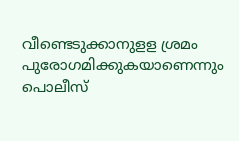വീണ്ടെടുക്കാനുളള ശ്രമം പുരോഗമിക്കുകയാണെന്നും പൊലീസ്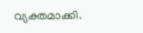വ്യക്തമാക്കി.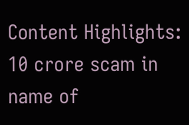Content Highlights: 10 crore scam in name of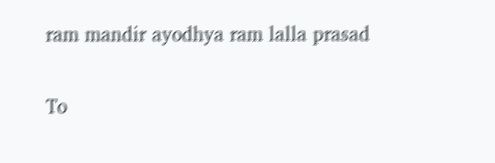ram mandir ayodhya ram lalla prasad

To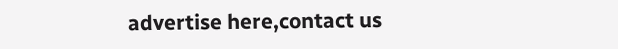advertise here,contact us